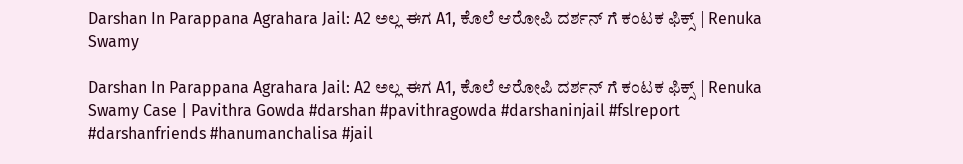Darshan In Parappana Agrahara Jail: A2 ಅಲ್ಲ ಈಗ A1, ಕೊಲೆ ಆರೋಪಿ ದರ್ಶನ್ ಗೆ ಕಂಟಕ ಫಿಕ್ಸ್ | Renuka Swamy

Darshan In Parappana Agrahara Jail: A2 ಅಲ್ಲ ಈಗ A1, ಕೊಲೆ ಆರೋಪಿ ದರ್ಶನ್ ಗೆ ಕಂಟಕ ಫಿಕ್ಸ್ | Renuka Swamy Case | Pavithra Gowda #darshan #pavithragowda #darshaninjail #fslreport #darshanfriends #hanumanchalisa #jail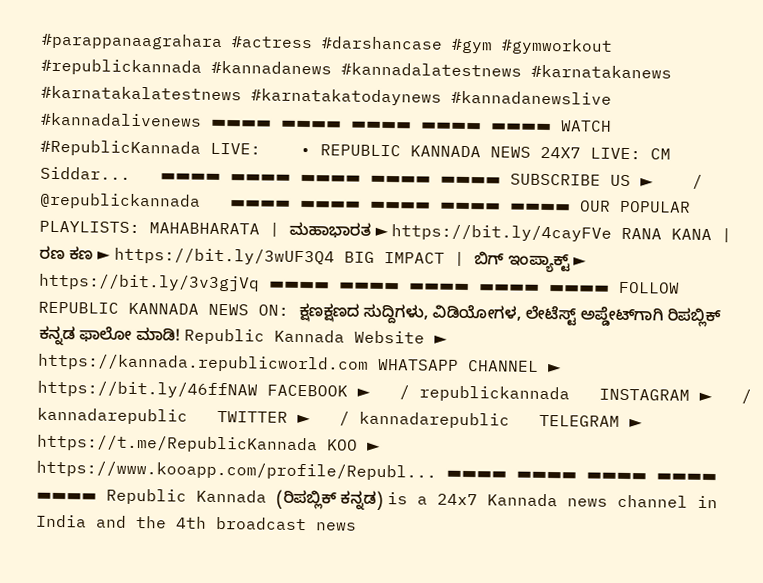#parappanaagrahara #actress #darshancase #gym #gymworkout #republickannada #kannadanews #kannadalatestnews #karnatakanews #karnatakalatestnews #karnatakatodaynews #kannadanewslive #kannadalivenews ▬▬▬▬ ▬▬▬▬ ▬▬▬▬ ▬▬▬▬ ▬▬▬▬ WATCH #RepublicKannada LIVE:    • REPUBLIC KANNADA NEWS 24X7 LIVE: CM Siddar...   ▬▬▬▬ ▬▬▬▬ ▬▬▬▬ ▬▬▬▬ ▬▬▬▬ SUBSCRIBE US ►    / @republickannada   ▬▬▬▬ ▬▬▬▬ ▬▬▬▬ ▬▬▬▬ ▬▬▬▬ OUR POPULAR PLAYLISTS: MAHABHARATA | ಮಹಾಭಾರತ ► https://bit.ly/4cayFVe RANA KANA | ರಣ ಕಣ ► https://bit.ly/3wUF3Q4 BIG IMPACT | ಬಿಗ್ ಇಂಪ್ಯಾಕ್ಟ್ ► https://bit.ly/3v3gjVq ▬▬▬▬ ▬▬▬▬ ▬▬▬▬ ▬▬▬▬ ▬▬▬▬ FOLLOW REPUBLIC KANNADA NEWS ON: ಕ್ಷಣಕ್ಷಣದ ಸುದ್ದಿಗಳು, ವಿಡಿಯೋಗಳ, ಲೇಟೆಸ್ಟ್ ಅಪ್ಡೇಟ್‌ಗಾಗಿ ರಿಪಬ್ಲಿಕ್ ಕನ್ನಡ ಫಾಲೋ ಮಾಡಿ! Republic Kannada Website ► https://kannada.republicworld.com WHATSAPP CHANNEL ► https://bit.ly/46ffNAW FACEBOOK ►   / republickannada   INSTAGRAM ►   / kannadarepublic   TWITTER ►   / kannadarepublic   TELEGRAM ► https://t.me/RepublicKannada KOO ► https://www.kooapp.com/profile/Republ... ▬▬▬▬ ▬▬▬▬ ▬▬▬▬ ▬▬▬▬ ▬▬▬▬ Republic Kannada (ರಿಪಬ್ಲಿಕ್ ಕನ್ನಡ) is a 24x7 Kannada news channel in India and the 4th broadcast news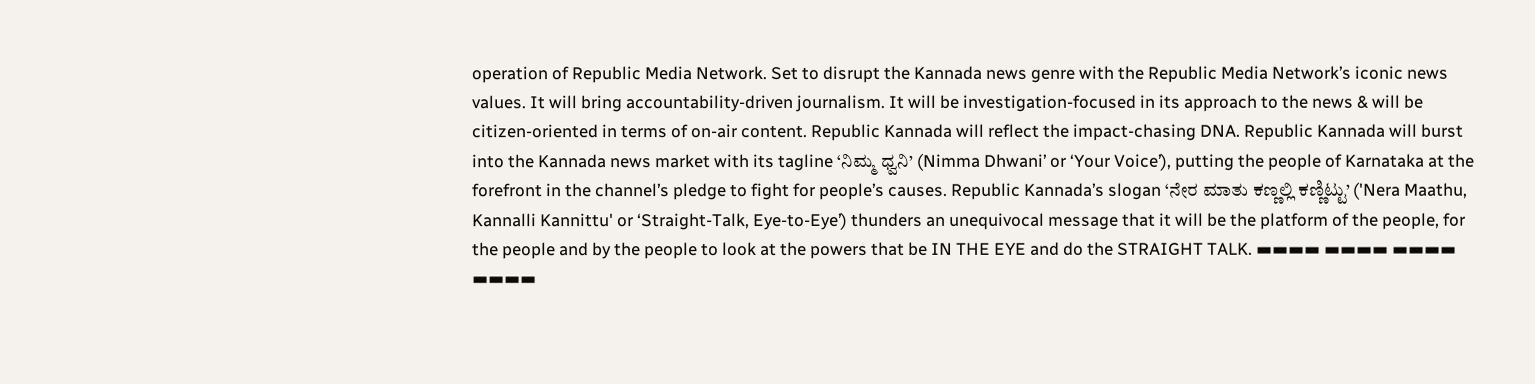operation of Republic Media Network. Set to disrupt the Kannada news genre with the Republic Media Network’s iconic news values. It will bring accountability-driven journalism. It will be investigation-focused in its approach to the news & will be citizen-oriented in terms of on-air content. Republic Kannada will reflect the impact-chasing DNA. Republic Kannada will burst into the Kannada news market with its tagline ‘ನಿಮ್ಮ ಧ್ವನಿ’ (Nimma Dhwani’ or ‘Your Voice’), putting the people of Karnataka at the forefront in the channel’s pledge to fight for people’s causes. Republic Kannada’s slogan ‘ನೇರ ಮಾತು ಕಣ್ಣಲ್ಲಿ ಕಣ್ಣಿಟ್ಟು’ ('Nera Maathu, Kannalli Kannittu' or ‘Straight-Talk, Eye-to-Eye’) thunders an unequivocal message that it will be the platform of the people, for the people and by the people to look at the powers that be IN THE EYE and do the STRAIGHT TALK. ▬▬▬▬ ▬▬▬▬ ▬▬▬▬ ▬▬▬▬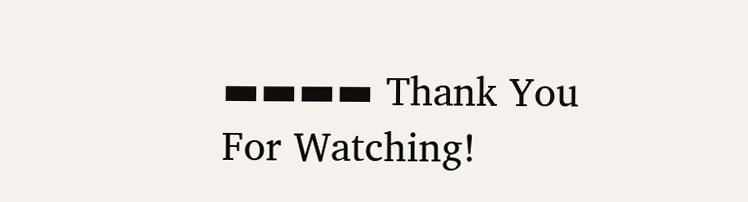▬▬▬▬ Thank You For Watching!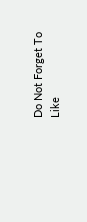Do Not Forget To Like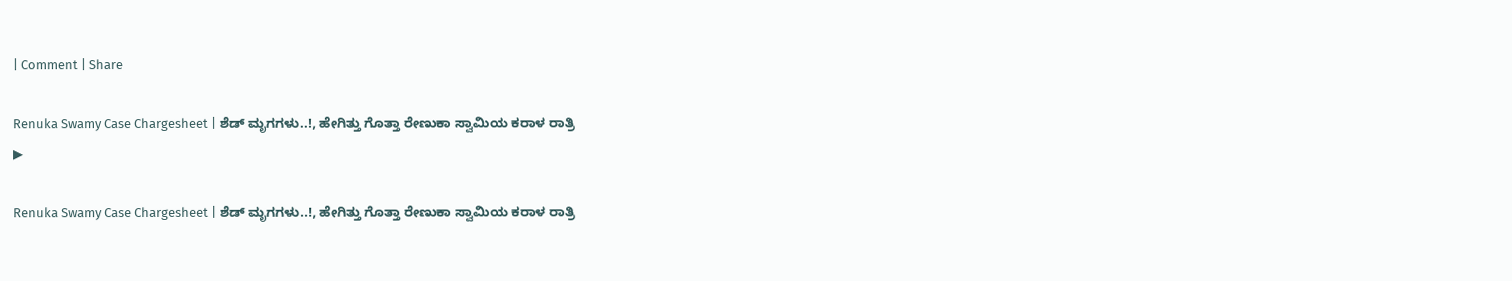| Comment | Share

Renuka Swamy Case Chargesheet | ಶೆಡ್ ಮೃಗಗಳು..!, ಹೇಗಿತ್ತು ಗೊತ್ತಾ ರೇಣುಕಾ ಸ್ವಾಮಿಯ ಕರಾಳ ರಾತ್ರಿ
▶

Renuka Swamy Case Chargesheet | ಶೆಡ್ ಮೃಗಗಳು..!, ಹೇಗಿತ್ತು ಗೊತ್ತಾ ರೇಣುಕಾ ಸ್ವಾಮಿಯ ಕರಾಳ ರಾತ್ರಿ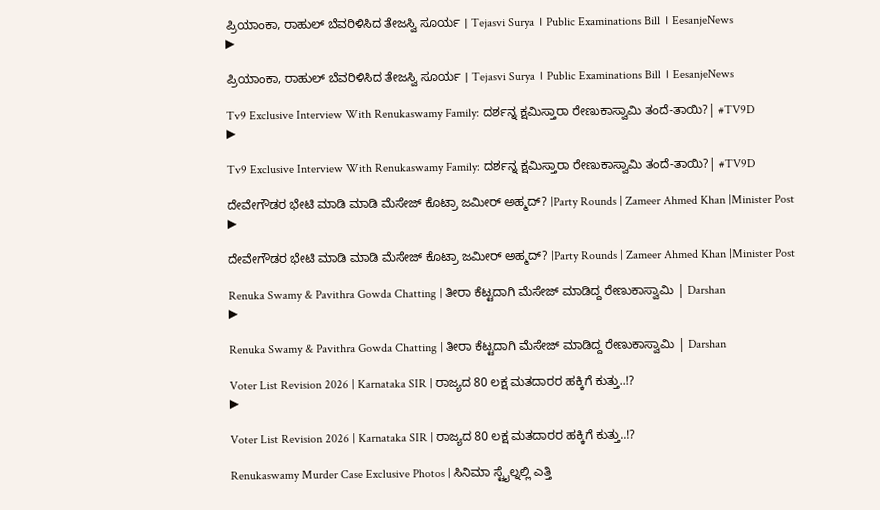ಪ್ರಿಯಾಂಕಾ, ರಾಹುಲ್ ಬೆವರಿಳಿಸಿದ ತೇಜಸ್ವಿ ಸೂರ್ಯ । Tejasvi Surya । Public Examinations Bill । EesanjeNews
▶

ಪ್ರಿಯಾಂಕಾ, ರಾಹುಲ್ ಬೆವರಿಳಿಸಿದ ತೇಜಸ್ವಿ ಸೂರ್ಯ । Tejasvi Surya । Public Examinations Bill । EesanjeNews

Tv9 Exclusive Interview With Renukaswamy Family: ದರ್ಶನ್ನ ಕ್ಷಮಿಸ್ತಾರಾ ರೇಣುಕಾಸ್ವಾಮಿ ತಂದೆ-ತಾಯಿ?| #TV9D
▶

Tv9 Exclusive Interview With Renukaswamy Family: ದರ್ಶನ್ನ ಕ್ಷಮಿಸ್ತಾರಾ ರೇಣುಕಾಸ್ವಾಮಿ ತಂದೆ-ತಾಯಿ?| #TV9D

ದೇವೇಗೌಡರ ಭೇಟಿ ಮಾಡಿ ಮಾಡಿ ಮೆಸೇಜ್ ಕೊಟ್ರಾ ಜಮೀರ್ ಅಹ್ಮದ್? |Party Rounds | Zameer Ahmed Khan |Minister Post
▶

ದೇವೇಗೌಡರ ಭೇಟಿ ಮಾಡಿ ಮಾಡಿ ಮೆಸೇಜ್ ಕೊಟ್ರಾ ಜಮೀರ್ ಅಹ್ಮದ್? |Party Rounds | Zameer Ahmed Khan |Minister Post

Renuka Swamy & Pavithra Gowda Chatting | ತೀರಾ ಕೆಟ್ಟದಾಗಿ ಮೆಸೇಜ್ ಮಾಡಿದ್ದ ರೇಣುಕಾಸ್ವಾಮಿ | Darshan
▶

Renuka Swamy & Pavithra Gowda Chatting | ತೀರಾ ಕೆಟ್ಟದಾಗಿ ಮೆಸೇಜ್ ಮಾಡಿದ್ದ ರೇಣುಕಾಸ್ವಾಮಿ | Darshan

Voter List Revision 2026 | Karnataka SIR | ರಾಜ್ಯದ 80 ಲಕ್ಷ ಮತದಾರರ ಹಕ್ಕಿಗೆ ಕುತ್ತು..!?
▶

Voter List Revision 2026 | Karnataka SIR | ರಾಜ್ಯದ 80 ಲಕ್ಷ ಮತದಾರರ ಹಕ್ಕಿಗೆ ಕುತ್ತು..!?

Renukaswamy Murder Case Exclusive Photos | ಸಿನಿಮಾ ಸ್ಟೈಲ್ನಲ್ಲಿ ಎತ್ತಿ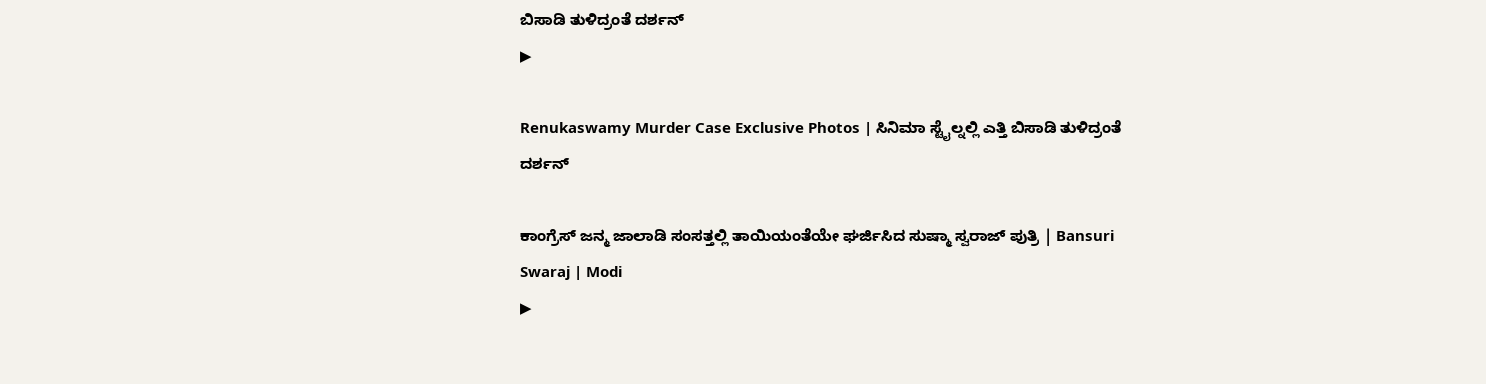ಬಿಸಾಡಿ ತುಳಿದ್ರಂತೆ ದರ್ಶನ್
▶

Renukaswamy Murder Case Exclusive Photos | ಸಿನಿಮಾ ಸ್ಟೈಲ್ನಲ್ಲಿ ಎತ್ತಿ ಬಿಸಾಡಿ ತುಳಿದ್ರಂತೆ ದರ್ಶನ್

ಕಾಂಗ್ರೆಸ್ ಜನ್ಮ ಜಾಲಾಡಿ ಸಂಸತ್ತಲ್ಲಿ ತಾಯಿಯಂತೆಯೇ ಘರ್ಜಿಸಿದ ಸುಷ್ಮಾ ಸ್ವರಾಜ್ ಪುತ್ರಿ | Bansuri Swaraj | Modi
▶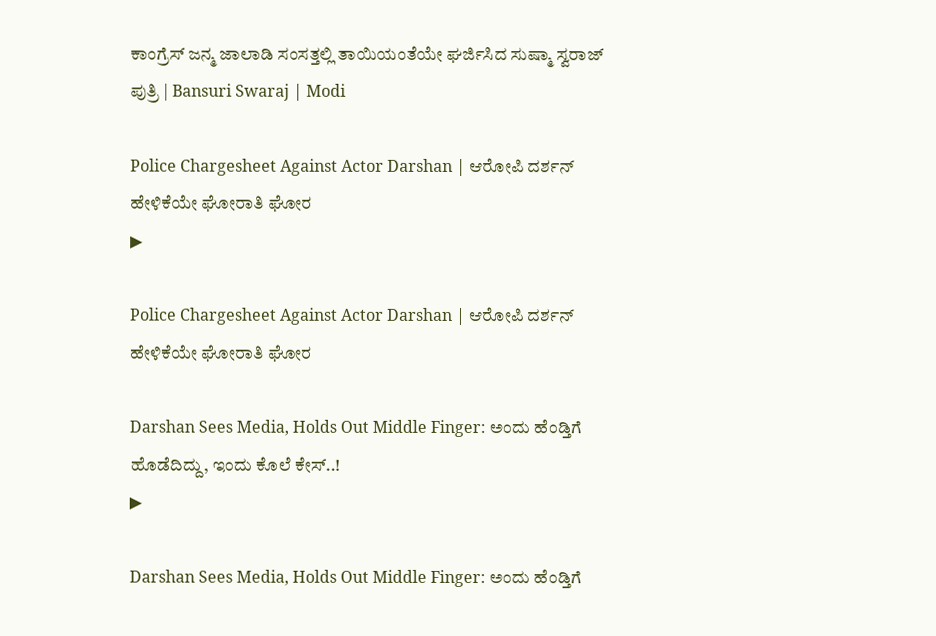ಕಾಂಗ್ರೆಸ್ ಜನ್ಮ ಜಾಲಾಡಿ ಸಂಸತ್ತಲ್ಲಿ ತಾಯಿಯಂತೆಯೇ ಘರ್ಜಿಸಿದ ಸುಷ್ಮಾ ಸ್ವರಾಜ್ ಪುತ್ರಿ | Bansuri Swaraj | Modi

Police Chargesheet Against Actor Darshan | ಆರೋಪಿ ದರ್ಶನ್ ಹೇಳಿಕೆಯೇ ಘೋರಾತಿ ಘೋರ
▶

Police Chargesheet Against Actor Darshan | ಆರೋಪಿ ದರ್ಶನ್ ಹೇಳಿಕೆಯೇ ಘೋರಾತಿ ಘೋರ

Darshan Sees Media, Holds Out Middle Finger: ಅಂದು ಹೆಂಡ್ತಿಗೆ ಹೊಡೆದಿದ್ದು, ಇಂದು ಕೊಲೆ ಕೇಸ್..!
▶

Darshan Sees Media, Holds Out Middle Finger: ಅಂದು ಹೆಂಡ್ತಿಗೆ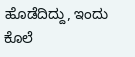ಹೊಡೆದಿದ್ದು, ಇಂದು ಕೊಲೆ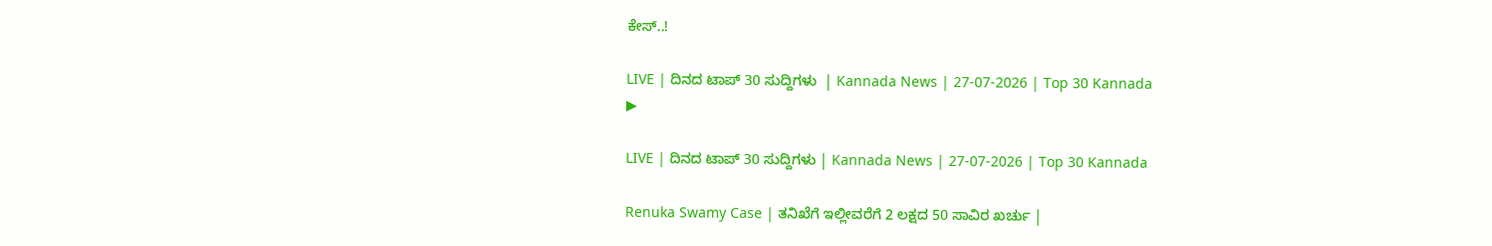ಕೇಸ್..!

LIVE | ದಿನದ ಟಾಪ್ 30 ಸುದ್ದಿಗಳು  | Kannada News | 27-07-2026 | Top 30 Kannada
▶

LIVE | ದಿನದ ಟಾಪ್ 30 ಸುದ್ದಿಗಳು | Kannada News | 27-07-2026 | Top 30 Kannada

Renuka Swamy Case | ತನಿಖೆಗೆ ಇಲ್ಲೀವರೆಗೆ 2 ಲಕ್ಷದ 50 ಸಾವಿರ ಖರ್ಚು |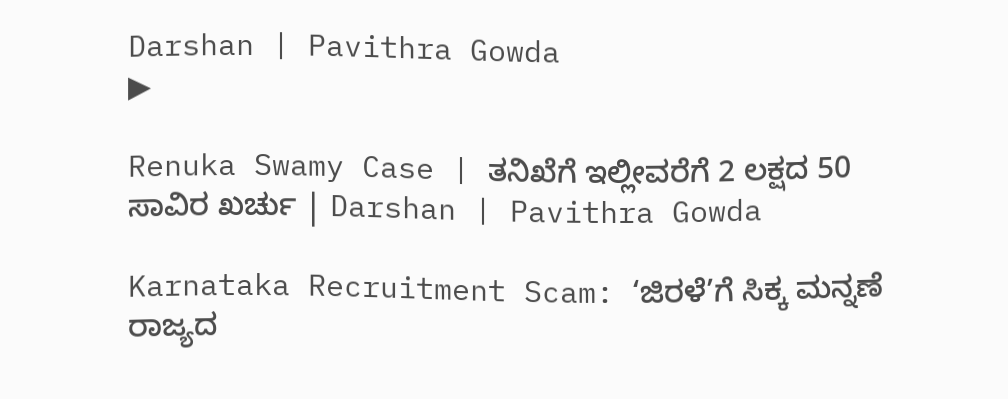Darshan | Pavithra Gowda
▶

Renuka Swamy Case | ತನಿಖೆಗೆ ಇಲ್ಲೀವರೆಗೆ 2 ಲಕ್ಷದ 50 ಸಾವಿರ ಖರ್ಚು | Darshan | Pavithra Gowda

Karnataka Recruitment Scam: ‘ಜಿರಳೆ’ಗೆ ಸಿಕ್ಕ ಮನ್ನಣೆ ರಾಜ್ಯದ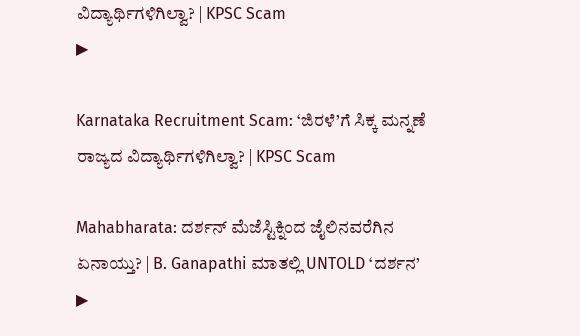ವಿದ್ಯಾರ್ಥಿಗಳಿಗಿಲ್ವಾ? | KPSC Scam
▶

Karnataka Recruitment Scam: ‘ಜಿರಳೆ’ಗೆ ಸಿಕ್ಕ ಮನ್ನಣೆ ರಾಜ್ಯದ ವಿದ್ಯಾರ್ಥಿಗಳಿಗಿಲ್ವಾ? | KPSC Scam

Mahabharata: ದರ್ಶನ್ ಮೆಜೆಸ್ಟಿಕ್ನಿಂದ ಜೈಲಿನವರೆಗಿನ ಏನಾಯ್ತು? | B. Ganapathi ಮಾತಲ್ಲಿ UNTOLD ‘ದರ್ಶನ’
▶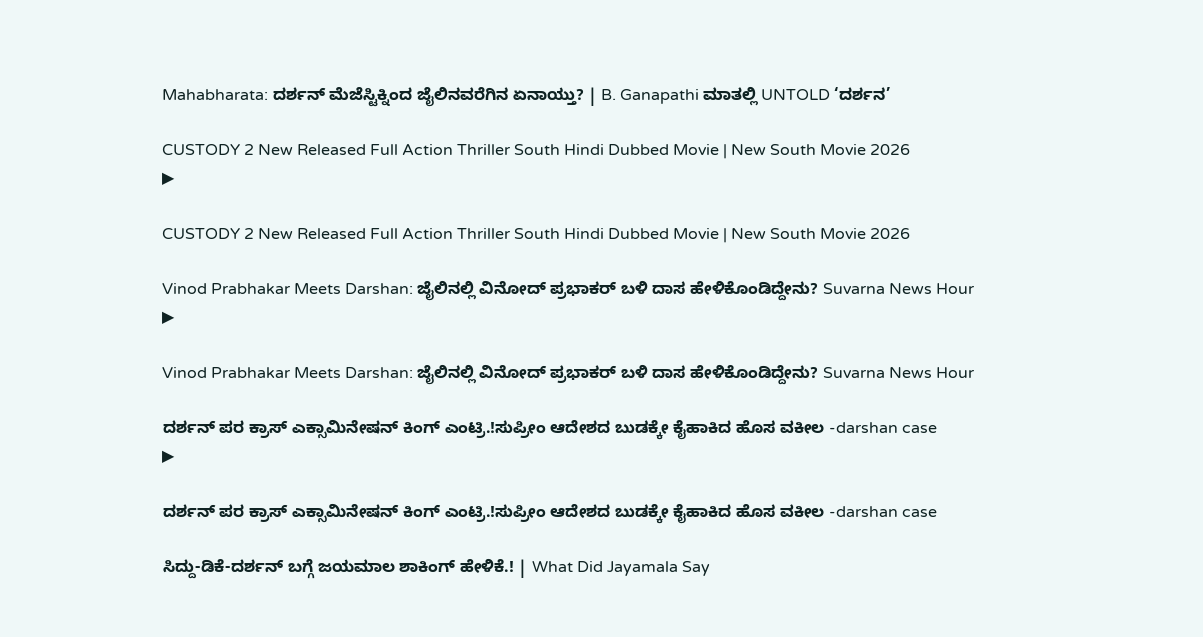Mahabharata: ದರ್ಶನ್ ಮೆಜೆಸ್ಟಿಕ್ನಿಂದ ಜೈಲಿನವರೆಗಿನ ಏನಾಯ್ತು? | B. Ganapathi ಮಾತಲ್ಲಿ UNTOLD ‘ದರ್ಶನ’

CUSTODY 2 New Released Full Action Thriller South Hindi Dubbed Movie | New South Movie 2026
▶

CUSTODY 2 New Released Full Action Thriller South Hindi Dubbed Movie | New South Movie 2026

Vinod Prabhakar Meets Darshan: ಜೈಲಿನಲ್ಲಿ ವಿನೋದ್ ಪ್ರಭಾಕರ್ ಬಳಿ ದಾಸ ಹೇಳಿಕೊಂಡಿದ್ದೇನು? Suvarna News Hour
▶

Vinod Prabhakar Meets Darshan: ಜೈಲಿನಲ್ಲಿ ವಿನೋದ್ ಪ್ರಭಾಕರ್ ಬಳಿ ದಾಸ ಹೇಳಿಕೊಂಡಿದ್ದೇನು? Suvarna News Hour

ದರ್ಶನ್‌ ಪರ ಕ್ರಾಸ್‌ ಎಕ್ಸಾಮಿನೇಷನ್ ಕಿಂಗ್ ಎಂಟ್ರಿ.!ಸುಪ್ರೀಂ ಆದೇಶದ ಬುಡಕ್ಕೇ ಕೈಹಾಕಿದ ಹೊಸ ವಕೀಲ -darshan case
▶

ದರ್ಶನ್‌ ಪರ ಕ್ರಾಸ್‌ ಎಕ್ಸಾಮಿನೇಷನ್ ಕಿಂಗ್ ಎಂಟ್ರಿ.!ಸುಪ್ರೀಂ ಆದೇಶದ ಬುಡಕ್ಕೇ ಕೈಹಾಕಿದ ಹೊಸ ವಕೀಲ -darshan case

ಸಿದ್ದು-ಡಿಕೆ-ದರ್ಶನ್ ಬಗ್ಗೆ ಜಯಮಾಲ ಶಾಕಿಂಗ್ ಹೇಳಿಕೆ.! | What Did Jayamala Say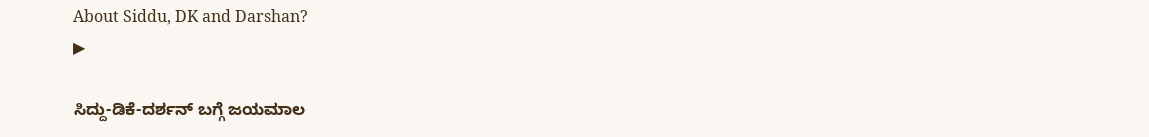About Siddu, DK and Darshan?
▶

ಸಿದ್ದು-ಡಿಕೆ-ದರ್ಶನ್ ಬಗ್ಗೆ ಜಯಮಾಲ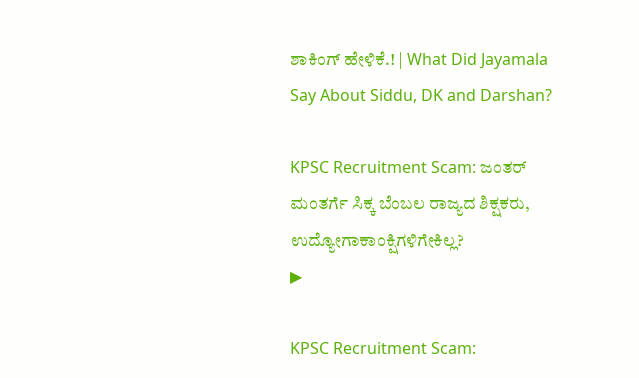ಶಾಕಿಂಗ್ ಹೇಳಿಕೆ.! | What Did Jayamala Say About Siddu, DK and Darshan?

KPSC Recruitment Scam: ಜಂತರ್ ಮಂತರ್ಗೆ ಸಿಕ್ಕ ಬೆಂಬಲ ರಾಜ್ಯದ ಶಿಕ್ಷಕರು, ಉದ್ಯೋಗಾಕಾಂಕ್ಷಿಗಳಿಗೇಕಿಲ್ಲ?
▶

KPSC Recruitment Scam: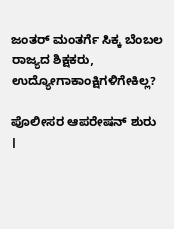ಜಂತರ್ ಮಂತರ್ಗೆ ಸಿಕ್ಕ ಬೆಂಬಲ ರಾಜ್ಯದ ಶಿಕ್ಷಕರು, ಉದ್ಯೋಗಾಕಾಂಕ್ಷಿಗಳಿಗೇಕಿಲ್ಲ?

ಪೊಲೀಸರ ಆಪರೇಷನ್ ಶುರು ।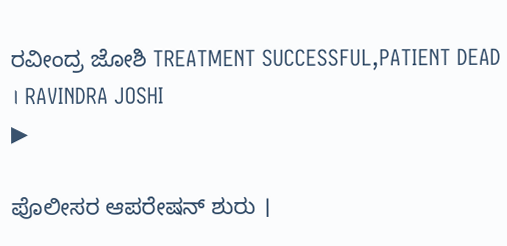ರವೀಂದ್ರ ಜೋಶಿ TREATMENT SUCCESSFUL,PATIENT DEAD । RAVINDRA JOSHI
▶

ಪೊಲೀಸರ ಆಪರೇಷನ್ ಶುರು ।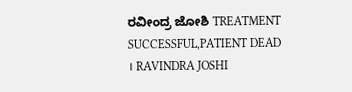ರವೀಂದ್ರ ಜೋಶಿ TREATMENT SUCCESSFUL,PATIENT DEAD । RAVINDRA JOSHI